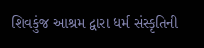શિવકુંજ આશ્રમ દ્વારા ધર્મ સંસ્કૃતિની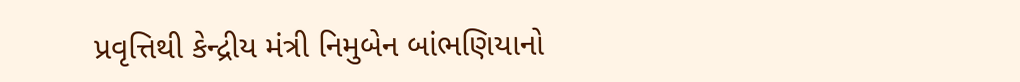પ્રવૃત્તિથી કેન્દ્રીય મંત્રી નિમુબેન બાંભણિયાનો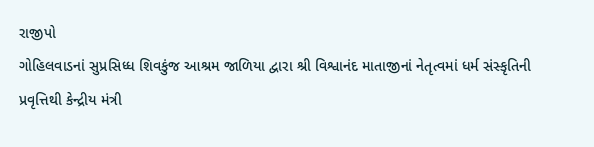રાજીપો
ગોહિલવાડનાં સુપ્રસિધ્ધ શિવકુંજ આશ્રમ જાળિયા દ્વારા શ્રી વિશ્વાનંદ માતાજીનાં નેતૃત્વમાં ધર્મ સંસ્કૃતિની પ્રવૃત્તિથી કેન્દ્રીય મંત્રી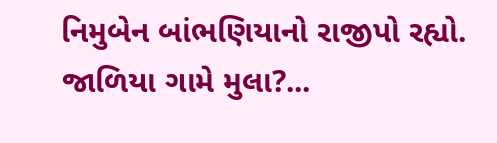નિમુબેન બાંભણિયાનો રાજીપો રહ્યો. જાળિયા ગામે મુલા?...